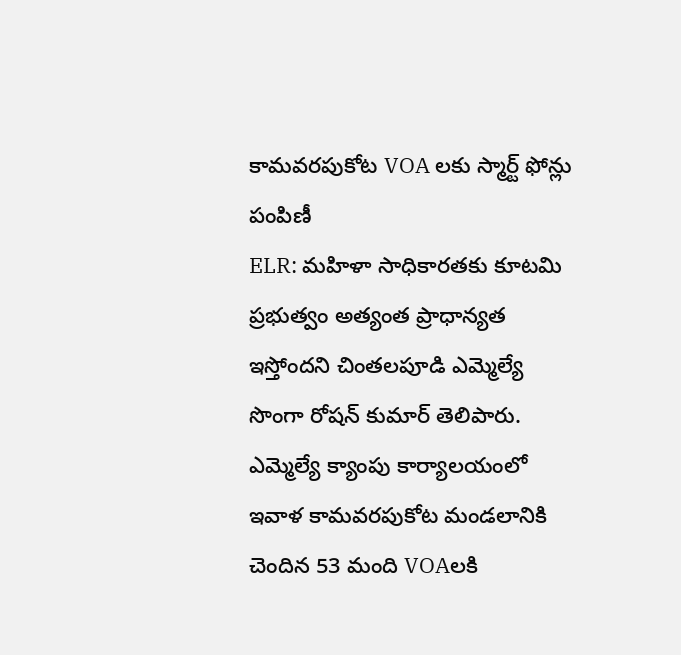కామవరపుకోట VOA లకు స్మార్ట్ ఫోన్లు పంపిణీ
ELR: మహిళా సాధికారతకు కూటమి ప్రభుత్వం అత్యంత ప్రాధాన్యత ఇస్తోందని చింతలపూడి ఎమ్మెల్యే సొంగా రోషన్ కుమార్ తెలిపారు. ఎమ్మెల్యే క్యాంపు కార్యాలయంలో ఇవాళ కామవరపుకోట మండలానికి చెందిన 53 మంది VOAలకి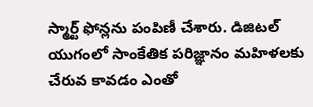స్మార్ట్ ఫోన్లను పంపిణీ చేశారు. డిజిటల్ యుగంలో సాంకేతిక పరిజ్ఞానం మహిళలకు చేరువ కావడం ఎంతో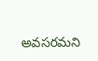అవసరమని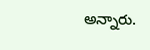అన్నారు.